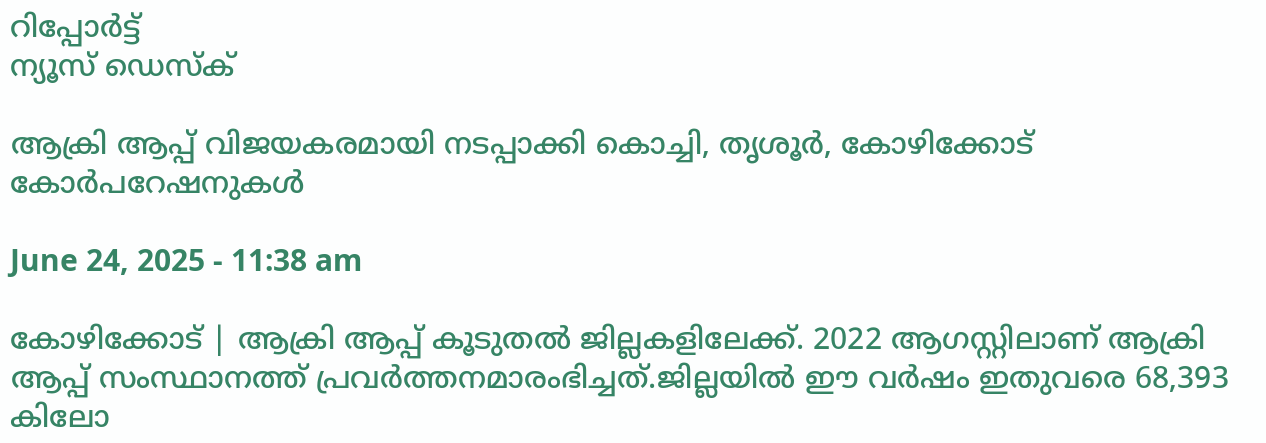റിപ്പോര്‍ട്ട്
ന്യൂസ് ഡെസ്ക്

ആക്രി ആപ്പ് വിജയകരമായി നടപ്പാക്കി കൊച്ചി, തൃശൂര്‍, കോഴിക്കോട് കോര്‍പറേഷനുകൾ

June 24, 2025 - 11:38 am

കോഴിക്കോട് | ആക്രി ആപ്പ് കൂടുതല്‍ ജില്ലകളിലേക്ക്. 2022 ആഗസ്റ്റിലാണ് ആക്രി ആപ്പ് സംസ്ഥാനത്ത് പ്രവര്‍ത്തനമാരംഭിച്ചത്.ജില്ലയില്‍ ഈ വര്‍ഷം ഇതുവരെ 68,393 കിലോ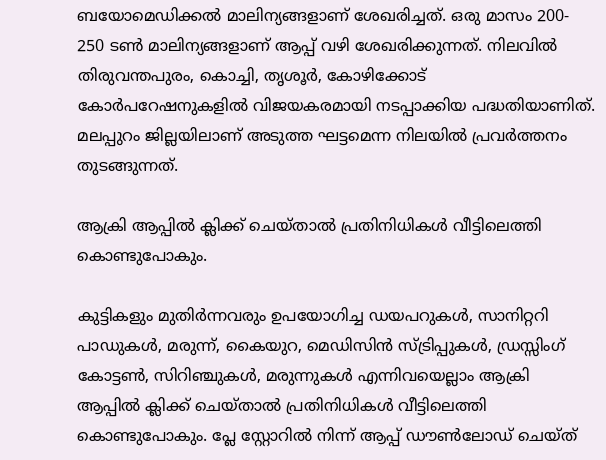ബയോമെഡിക്കല്‍ മാലിന്യങ്ങളാണ് ശേഖരിച്ചത്. ഒരു മാസം 200- 250 ടണ്‍ മാലിന്യങ്ങളാണ് ആപ്പ് വഴി ശേഖരിക്കുന്നത്. നിലവില്‍ തിരുവന്തപുരം, കൊച്ചി, തൃശൂര്‍, കോഴിക്കോട് കോര്‍പറേഷനുകളില്‍ വിജയകരമായി നടപ്പാക്കിയ പദ്ധതിയാണിത്. മലപ്പുറം ജില്ലയിലാണ് അടുത്ത ഘട്ടമെന്ന നിലയില്‍ പ്രവര്‍ത്തനം തുടങ്ങുന്നത്.

ആക്രി ആപ്പില്‍ ക്ലിക്ക് ചെയ്താല്‍ പ്രതിനിധികള്‍ വീട്ടിലെത്തി കൊണ്ടുപോകും.

കുട്ടികളും മുതിര്‍ന്നവരും ഉപയോഗിച്ച ഡയപറുകള്‍, സാനിറ്ററി പാഡുകള്‍, മരുന്ന്, കൈയുറ, മെഡിസിന്‍ സ്ട്രിപ്പുകള്‍, ഡ്രസ്സിംഗ് കോട്ടണ്‍, സിറിഞ്ചുകള്‍, മരുന്നുകള്‍ എന്നിവയെല്ലാം ആക്രി ആപ്പില്‍ ക്ലിക്ക് ചെയ്താല്‍ പ്രതിനിധികള്‍ വീട്ടിലെത്തി കൊണ്ടുപോകും. പ്ലേ സ്റ്റോറില്‍ നിന്ന് ആപ്പ് ഡൗണ്‍ലോഡ് ചെയ്ത്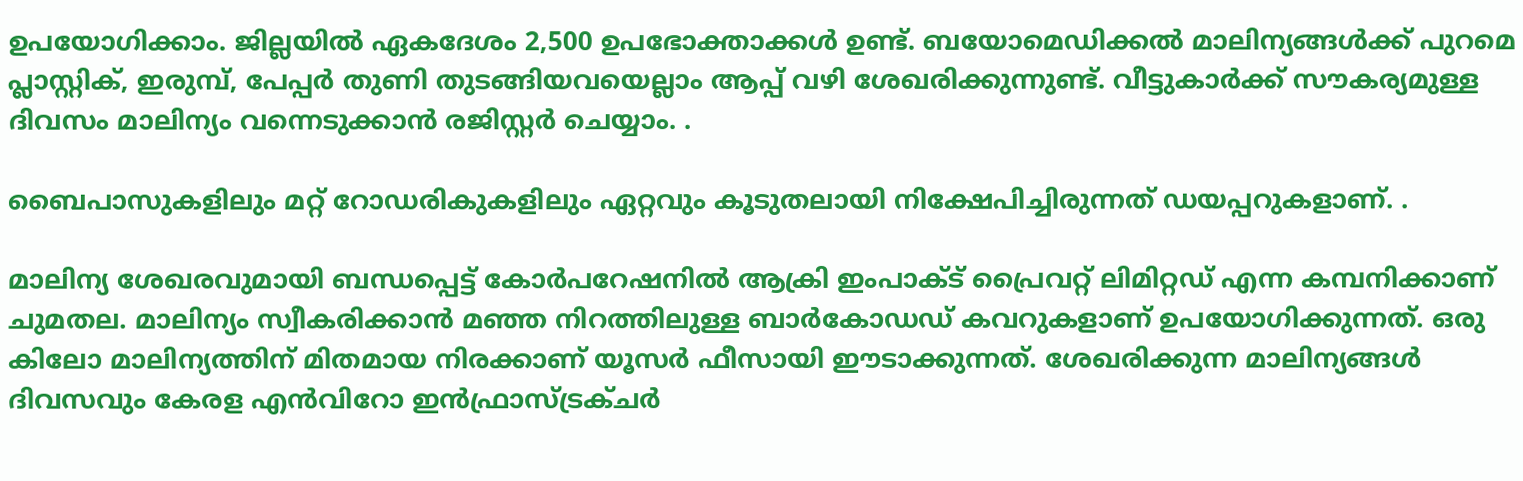ഉപയോഗിക്കാം. ജില്ലയില്‍ ഏകദേശം 2,500 ഉപഭോക്താക്കള്‍ ഉണ്ട്. ബയോമെഡിക്കല്‍ മാലിന്യങ്ങള്‍ക്ക് പുറമെ പ്ലാസ്റ്റിക്, ഇരുമ്പ്, പേപ്പര്‍ തുണി തുടങ്ങിയവയെല്ലാം ആപ്പ് വഴി ശേഖരിക്കുന്നുണ്ട്. വീട്ടുകാര്‍ക്ക് സൗകര്യമുള്ള ദിവസം മാലിന്യം വന്നെടുക്കാന്‍ രജിസ്റ്റര്‍ ചെയ്യാം. .

ബൈപാസുകളിലും മറ്റ് റോഡരികുകളിലും ഏറ്റവും കൂടുതലായി നിക്ഷേപിച്ചിരുന്നത് ഡയപ്പറുകളാണ്. .

മാലിന്യ ശേഖരവുമായി ബന്ധപ്പെട്ട് കോര്‍പറേഷനില്‍ ആക്രി ഇംപാക്ട് പ്രൈവറ്റ് ലിമിറ്റഡ് എന്ന കമ്പനിക്കാണ് ചുമതല. മാലിന്യം സ്വീകരിക്കാന്‍ മഞ്ഞ നിറത്തിലുള്ള ബാര്‍കോഡഡ് കവറുകളാണ് ഉപയോഗിക്കുന്നത്. ഒരു കിലോ മാലിന്യത്തിന് മിതമായ നിരക്കാണ് യൂസര്‍ ഫീസായി ഈടാക്കുന്നത്. ശേഖരിക്കുന്ന മാലിന്യങ്ങള്‍ ദിവസവും കേരള എന്‍വിറോ ഇന്‍ഫ്രാസ്ട്രക്ചര്‍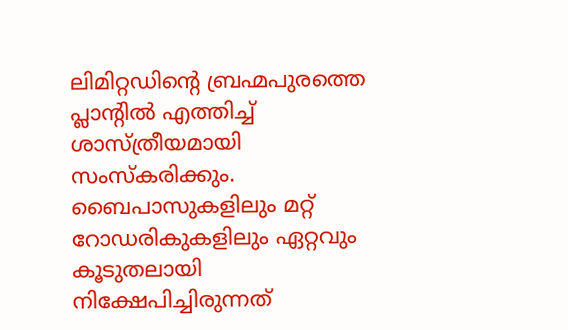ലിമിറ്റഡിന്റെ ബ്രഹ്മപുരത്തെ പ്ലാന്റില്‍ എത്തിച്ച് ശാസ്ത്രീയമായി സംസ്‌കരിക്കും. ബൈപാസുകളിലും മറ്റ് റോഡരികുകളിലും ഏറ്റവും കൂടുതലായി നിക്ഷേപിച്ചിരുന്നത്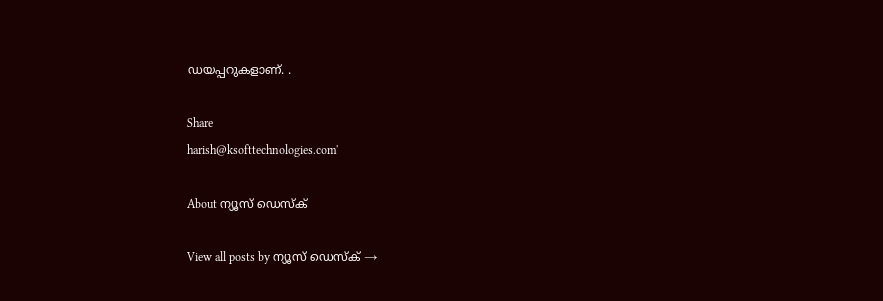ഡയപ്പറുകളാണ്. .

Share
harish@ksofttechnologies.com'

About ന്യൂസ് ഡെസ്ക്

View all posts by ന്യൂസ് ഡെസ്ക് →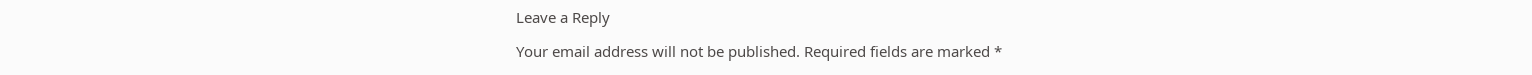Leave a Reply

Your email address will not be published. Required fields are marked *